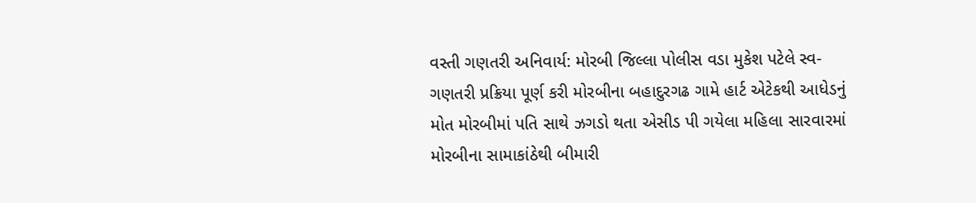વસ્તી ગણતરી અનિવાર્ય: મોરબી જિલ્લા પોલીસ વડા મુકેશ પટેલે સ્વ-ગણતરી પ્રક્રિયા પૂર્ણ કરી મોરબીના બહાદુરગઢ ગામે હાર્ટ એટેકથી આધેડનું મોત મોરબીમાં પતિ સાથે ઝગડો થતા એસીડ પી ગયેલા મહિલા સારવારમાં મોરબીના સામાકાંઠેથી બીમારી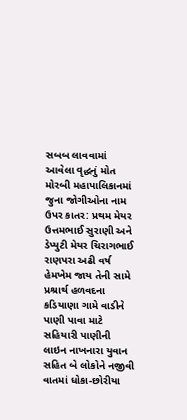સબબ લાવવામાં આવેલા વૃદ્ધનું મોત મોરબી મહાપાલિકાનમાં જુના જોગીઓના નામ ઉપર કાતર: પ્રથમ મેયર ઉત્તમભાઈ સુરાણી અને ડેપ્યુટી મેયર ચિરાગભાઈ રાણપરા અઢી વર્ષ હેમખેમ જાય તેની સામે પ્રશ્રાર્થ હળવદના કડિયાણા ગામે વાડીને પાણી પાવા માટે સહિયારી પાણીની લાઇન નાખનારા યુવાન સહિત બે લોકોને નજીવી વાતમાં ધોકા-છોરીયા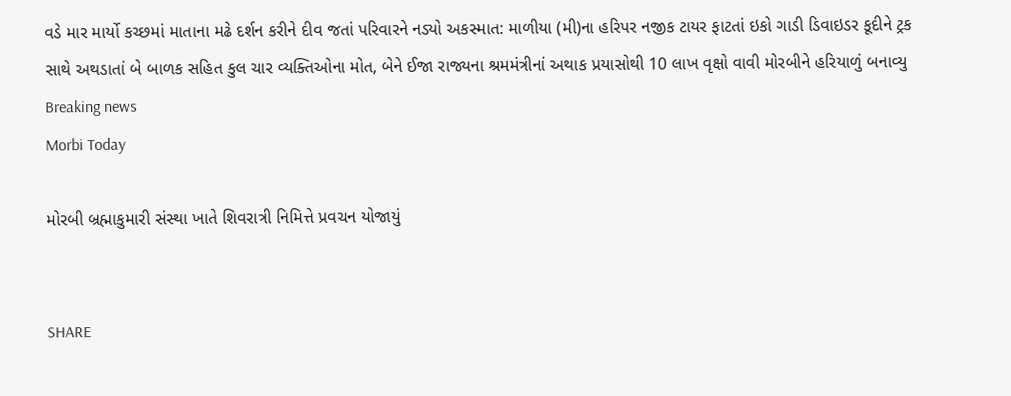વડે માર માર્યો કચ્છમાં માતાના મઢે દર્શન કરીને દીવ જતાં પરિવારને નડ્યો અકસ્માત: માળીયા (મી)ના હરિપર નજીક ટાયર ફાટતાં ઇકો ગાડી ડિવાઇડર કૂદીને ટ્રક સાથે અથડાતાં બે બાળક સહિત કુલ ચાર વ્યક્તિઓના મોત, બેને ઈજા રાજ્યના શ્રમમંત્રીનાં અથાક પ્રયાસોથી 10 લાખ વૃક્ષો વાવી મોરબીને હરિયાળું બનાવ્યુ
Breaking news
Morbi Today

મોરબી બ્રહ્માકુમારી સંસ્થા ખાતે શિવરાત્રી નિમિત્તે પ્રવચન યોજાયું


SHARE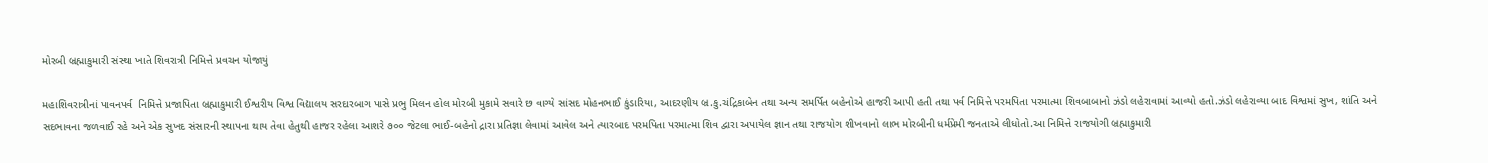મોરબી બ્રહ્માકુમારી સંસ્થા ખાતે શિવરાત્રી નિમિત્તે પ્રવચન યોજાયું

મહાશિવરાત્રીનાં પાવનપર્વ  નિમિત્તે પ્રજાપિતા બ્રહ્માકુમારી ઈશ્વરીય વિશ્વ વિદ્યાલય સરદારબાગ પાસે પ્રભુ મિલન હોલ મોરબી મુકામે સવારે છ વાગ્યે સાંસદ મોહનભાઈ કુંડારિયા, આદરણીય બ્ર.કુ.ચંદ્રિકાબેન તથા અન્ય સમર્પિત બહેનોએ હાજરી આપી હતી તથા પર્વ નિમિત્તે પરમપિતા પરમાત્મા શિવબાબાનો ઝંડો લહેરાવામાં આવ્યો હતો.ઝંડો લહેરાવ્યા બાદ વિશ્વમાં સુખ, શાંતિ અને સદભાવના જળવાઈ રહે અને એક સુખદ સંસારની સ્થાપના થાય તેવા હેતુથી હાજર રહેલા આશરે ૭૦૦ જેટલા ભાઈ-બહેનો દ્રારા પ્રતિજ્ઞા લેવામાં આવેલ અને ત્યારબાદ પરમપિતા પરમાત્મા શિવ દ્વારા અપાયેલ જ્ઞાન તથા રાજયોગ શીખવાનો લાભ મોરબીની ધર્મપ્રેમી જનતાએ લીધોતો.આ નિમિત્તે રાજયોગી બ્રહ્માકુમારી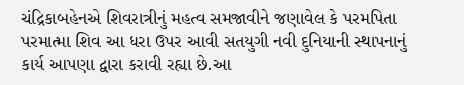ચંદ્રિકાબહેનએ શિવરાત્રીનું મહત્વ સમજાવીને જણાવેલ કે પરમપિતા પરમાત્મા શિવ આ ધરા ઉપર આવી સતયુગી નવી દુનિયાની સ્થાપનાનું કાર્ય આપણા દ્વારા કરાવી રહ્યા છે.આ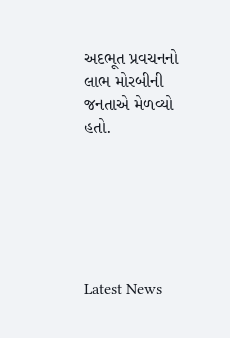અદભૂત પ્રવચનનો લાભ મોરબીની જનતાએ મેળવ્યો હતો.






Latest News